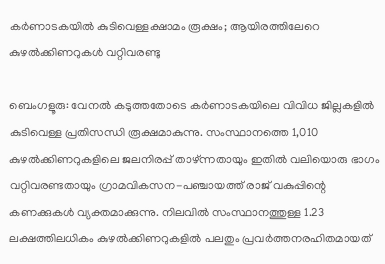കർണാടകയിൽ കുടിവെള്ളക്ഷാമം രൂക്ഷം; ആയിരത്തിലേറെ കുഴൽക്കിണറുകൾ വറ്റിവരണ്ടു

ബെംഗളൂരു: വേനൽ കടുത്തതോടെ കർണാടകയിലെ വിവിധ ജില്ലകളിൽ കുടിവെള്ള പ്രതിസന്ധി രൂക്ഷമാകുന്നു. സംസ്ഥാനത്തെ 1,010 കുഴൽക്കിണറുകളിലെ ജലനിരപ്പ് താഴ്ന്നതായും ഇതിൽ വലിയൊരു ഭാഗം വറ്റിവരണ്ടതായും ഗ്രാമവികസന-പഞ്ചായത്ത് രാജ് വകുപ്പിന്റെ കണക്കുകൾ വ്യക്തമാക്കുന്നു. നിലവിൽ സംസ്ഥാനത്തുള്ള 1.23 ലക്ഷത്തിലധികം കുഴൽക്കിണറുകളിൽ പലതും പ്രവർത്തനരഹിതമായത്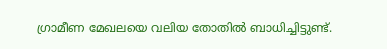ഗ്രാമീണ മേഖലയെ വലിയ തോതിൽ ബാധിച്ചിട്ടുണ്ട്.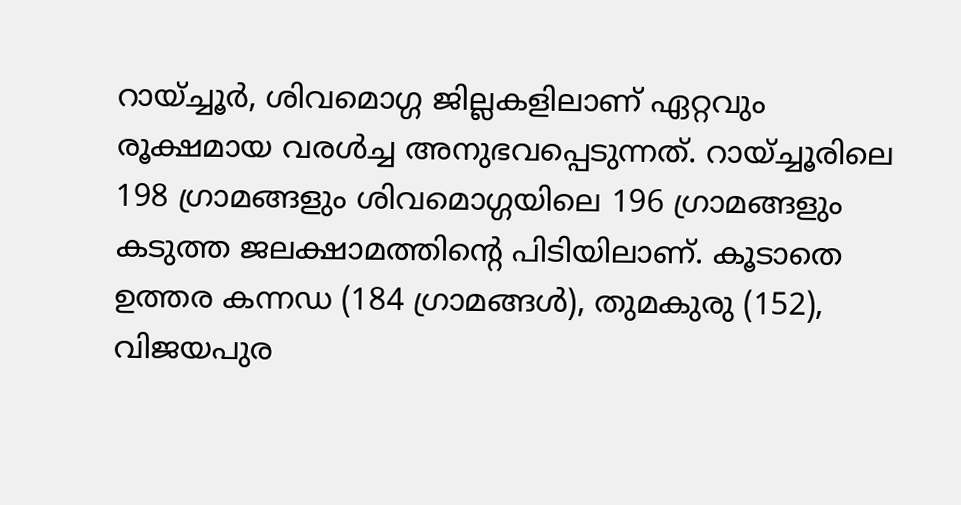റായ്ച്ചൂർ, ശിവമൊഗ്ഗ ജില്ലകളിലാണ് ഏറ്റവും രൂക്ഷമായ വരൾച്ച അനുഭവപ്പെടുന്നത്. റായ്ച്ചൂരിലെ 198 ഗ്രാമങ്ങളും ശിവമൊഗ്ഗയിലെ 196 ഗ്രാമങ്ങളും കടുത്ത ജലക്ഷാമത്തിന്റെ പിടിയിലാണ്. കൂടാതെ ഉത്തര കന്നഡ (184 ഗ്രാമങ്ങൾ), തുമകുരു (152), വിജയപുര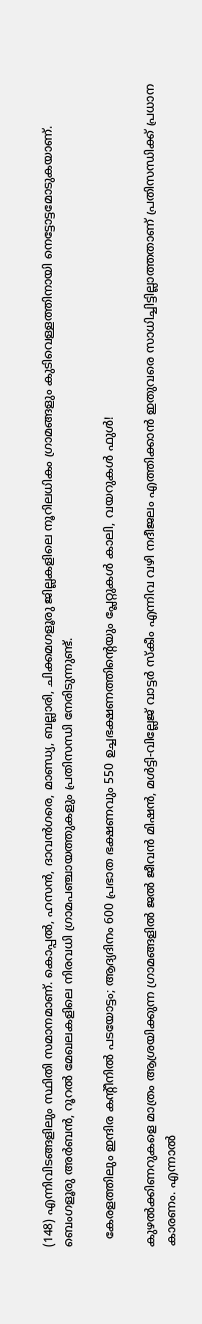(148) എന്നിവിടങ്ങളിലും സ്ഥിതി സമാനമാണ്. കൊപ്പൽ, ഹസൻ, ദാവൻഗരെ, മാണ്ഡ്യ, ബല്ലാരി, ചിക്കമഗളൂരു ജില്ലകളിലെ നൂറിലധികം ഗ്രാമങ്ങളും കുടിവെള്ളത്തിനായി നെട്ടോട്ടമോടുകയാണ്. ബെംഗളൂരു അർബൻ, റൂറൽ മേഖലകളിലെ നിരവധി ഗ്രാമപഞ്ചായത്തുകളും പ്രതിസന്ധി നേരിടുന്നുണ്ട്.

  കേരളത്തിലും ഇന്ദിര കന്റീനിൽ പടയോട്ടം; ആദ്യദിനം 600 പ്രഭാത ഭക്ഷണവും 550 ഉച്ചഭക്ഷണത്തിന്റെയും പ്ലേറ്റുകൾ കാലി, വയറുകൾ ഫുൾ!

കുഴൽക്കിണറുകളെ മാത്രം ആശ്രയിക്കുന്ന ഗ്രാമങ്ങളിൽ ജൽ ജീവൻ മിഷൻ, മൾട്ടി-വില്ലേജ് വാട്ടർ സ്‌കീം എന്നിവ വഴി നദീജലം എത്തിക്കാൻ ഇതുവരെ സാധിച്ചിട്ടില്ലാത്തതാണ് പ്രതിസന്ധിക്ക് പ്രധാന കാരണം. എന്നാൽ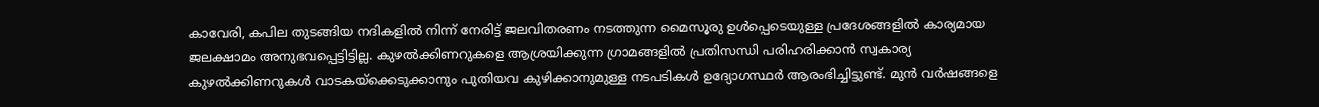കാവേരി, കപില തുടങ്ങിയ നദികളിൽ നിന്ന് നേരിട്ട് ജലവിതരണം നടത്തുന്ന മൈസൂരു ഉൾപ്പെടെയുള്ള പ്രദേശങ്ങളിൽ കാര്യമായ ജലക്ഷാമം അനുഭവപ്പെട്ടിട്ടില്ല. കുഴൽക്കിണറുകളെ ആശ്രയിക്കുന്ന ഗ്രാമങ്ങളിൽ പ്രതിസന്ധി പരിഹരിക്കാൻ സ്വകാര്യ കുഴൽക്കിണറുകൾ വാടകയ്‌ക്കെടുക്കാനും പുതിയവ കുഴിക്കാനുമുള്ള നടപടികൾ ഉദ്യോഗസ്ഥർ ആരംഭിച്ചിട്ടുണ്ട്. മുൻ വർഷങ്ങളെ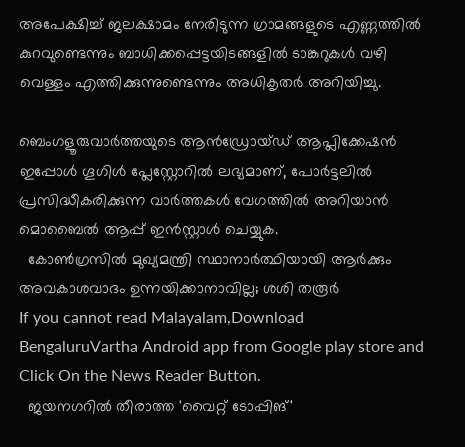അപേക്ഷിച്ച് ജലക്ഷാമം നേരിടുന്ന ഗ്രാമങ്ങളുടെ എണ്ണത്തിൽ കുറവുണ്ടെന്നും ബാധിക്കപ്പെട്ടയിടങ്ങളിൽ ടാങ്കറുകൾ വഴി വെള്ളം എത്തിക്കുന്നുണ്ടെന്നും അധികൃതർ അറിയിച്ചു.

ബെംഗളൂരുവാർത്തയുടെ ആൻഡ്രോയ്ഡ് ആപ്ലിക്കേഷൻ ഇപ്പോൾ ഗൂഗിൾ പ്ലേസ്റ്റോറിൽ ലഭ്യമാണ്, പോർട്ടലിൽ പ്രസിദ്ധീകരിക്കുന്ന വാർത്തകൾ വേഗത്തിൽ അറിയാൻ മൊബൈൽ ആപ്പ് ഇൻസ്റ്റാൾ ചെയ്യുക.
  കോൺഗ്രസിൽ മുഖ്യമന്ത്രി സ്ഥാനാർത്ഥിയായി ആർക്കും അവകാശവാദം ഉന്നയിക്കാനാവില്ല; ശശി തരൂര്‍
If you cannot read Malayalam,Download BengaluruVartha Android app from Google play store and Click On the News Reader Button.
  ജയനഗറിൽ തീരാത്ത 'വൈറ്റ് ടോപ്പിങ്'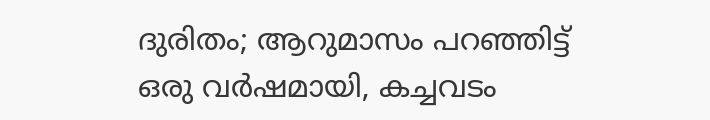ദുരിതം; ആറുമാസം പറഞ്ഞിട്ട് ഒരു വർഷമായി, കച്ചവടം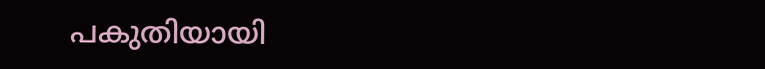പകുതിയായി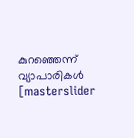കുറഞ്ഞെന്ന് വ്യാപാരികൾ
[masterslider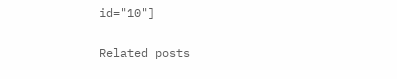id="10"]

Related posts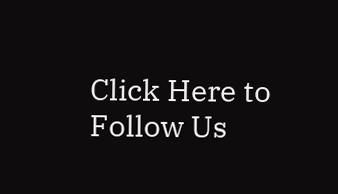Click Here to Follow Us